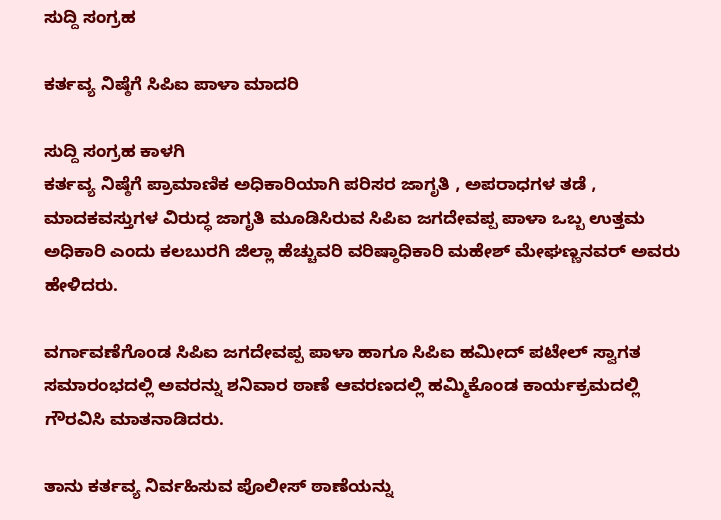ಸುದ್ದಿ ಸಂಗ್ರಹ

ಕರ್ತವ್ಯ ನಿಷ್ಠೆಗೆ ಸಿಪಿಐ ಪಾಳಾ ಮಾದರಿ

ಸುದ್ದಿ ಸಂಗ್ರಹ ಕಾಳಗಿ
ಕರ್ತವ್ಯ ನಿಷ್ಠೆಗೆ ಪ್ರಾಮಾಣಿಕ ಅಧಿಕಾರಿಯಾಗಿ ಪರಿಸರ ಜಾಗೃತಿ , ಅಪರಾಧಗಳ ತಡೆ , ಮಾದಕವಸ್ತುಗಳ ವಿರುದ್ಧ ಜಾಗೃತಿ ಮೂಡಿಸಿರುವ ಸಿಪಿಐ ಜಗದೇವಪ್ಪ ಪಾಳಾ ಒಬ್ಬ ಉತ್ತಮ ಅಧಿಕಾರಿ ಎಂದು ಕಲಬುರಗಿ ಜಿಲ್ಲಾ ಹೆಚ್ಚುವರಿ ವರಿಷ್ಠಾಧಿಕಾರಿ ಮಹೇಶ್ ಮೇಘಣ್ಣನವರ್ ಅವರು ಹೇಳಿದರು.

ವರ್ಗಾವಣೆಗೊಂಡ ಸಿಪಿಐ ಜಗದೇವಪ್ಪ ಪಾಳಾ ಹಾಗೂ ಸಿಪಿಐ ಹಮೀದ್ ಪಟೇಲ್ ಸ್ವಾಗತ ಸಮಾರಂಭದಲ್ಲಿ ಅವರನ್ನು ಶನಿವಾರ ಠಾಣೆ ಆವರಣದಲ್ಲಿ ಹಮ್ಮಿಕೊಂಡ ಕಾರ್ಯಕ್ರಮದಲ್ಲಿ ಗೌರವಿಸಿ ಮಾತನಾಡಿದರು.

ತಾನು ಕರ್ತವ್ಯ ನಿರ್ವಹಿಸುವ ಪೊಲೀಸ್ ಠಾಣೆಯನ್ನು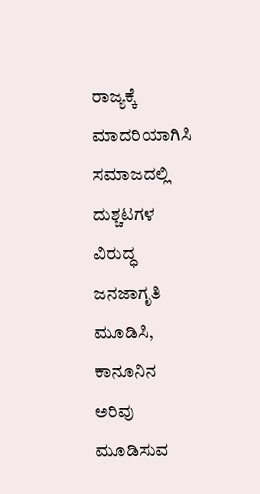ರಾಜ್ಯಕ್ಕೆ ಮಾದರಿಯಾಗಿಸಿ ಸಮಾಜದಲ್ಲಿ ದುಶ್ಚಟಗಳ ವಿರುದ್ಧ ಜನಜಾಗೃತಿ ಮೂಡಿಸಿ, ಕಾನೂನಿನ ಅರಿವು ಮೂಡಿಸುವ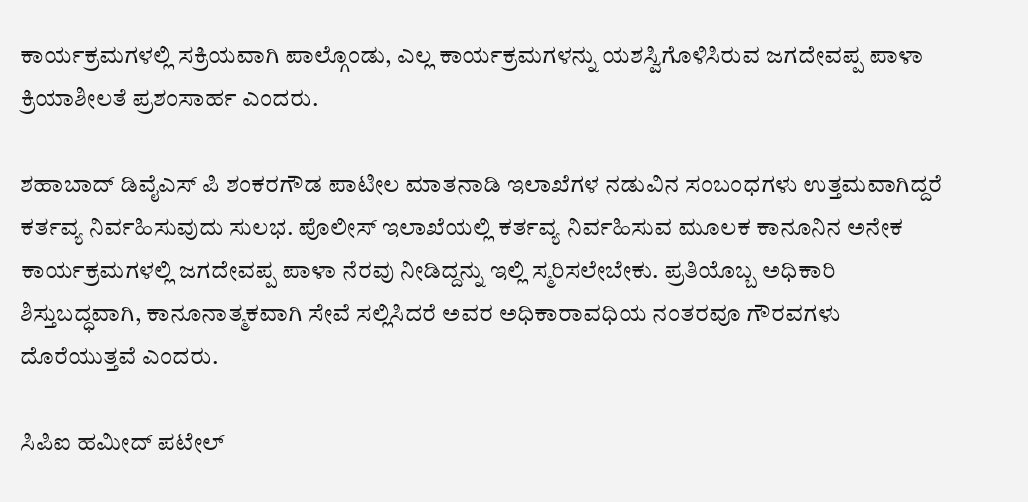ಕಾರ್ಯಕ್ರಮಗಳಲ್ಲಿ ಸಕ್ರಿಯವಾಗಿ ಪಾಲ್ಗೊಂಡು, ಎಲ್ಲ ಕಾರ್ಯಕ್ರಮಗಳನ್ನು ಯಶಸ್ವಿಗೊಳಿಸಿರುವ ಜಗದೇವಪ್ಪ ಪಾಳಾ ಕ್ರಿಯಾಶೀಲತೆ ಪ್ರಶಂಸಾರ್ಹ ಎಂದರು.

ಶಹಾಬಾದ್ ಡಿವೈಎಸ್ ಪಿ ಶಂಕರಗೌಡ ಪಾಟೀಲ ಮಾತನಾಡಿ ಇಲಾಖೆಗಳ ನಡುವಿನ ಸಂಬಂಧಗಳು ಉತ್ತಮವಾಗಿದ್ದರೆ ಕರ್ತವ್ಯ ನಿರ್ವಹಿಸುವುದು ಸುಲಭ. ಪೊಲೀಸ್ ಇಲಾಖೆಯಲ್ಲಿ ಕರ್ತವ್ಯ ನಿರ್ವಹಿಸುವ ಮೂಲಕ ಕಾನೂನಿನ ಅನೇಕ ಕಾರ್ಯಕ್ರಮಗಳಲ್ಲಿ ಜಗದೇವಪ್ಪ ಪಾಳಾ ನೆರವು ನೀಡಿದ್ದನ್ನು ಇಲ್ಲಿ ಸ್ಮರಿಸಲೇಬೇಕು. ಪ್ರತಿಯೊಬ್ಬ ಅಧಿಕಾರಿ ಶಿಸ್ತುಬದ್ಧವಾಗಿ, ಕಾನೂನಾತ್ಮಕವಾಗಿ ಸೇವೆ ಸಲ್ಲಿಸಿದರೆ ಅವರ ಅಧಿಕಾರಾವಧಿಯ ನಂತರವೂ ಗೌರವಗಳು ದೊರೆಯುತ್ತವೆ ಎಂದರು.

ಸಿಪಿಐ ಹಮೀದ್ ಪಟೇಲ್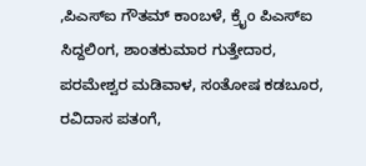,ಪಿಎಸ್‍ಐ ಗೌತಮ್ ಕಾಂಬಳೆ, ಕ್ರೈಂ ಪಿಎಸ್‍ಐ ಸಿದ್ದಲಿಂಗ, ಶಾಂತಕುಮಾರ ಗುತ್ತೇದಾರ, ಪರಮೇಶ್ವರ ಮಡಿವಾಳ, ಸಂತೋಷ ಕಡಬೂರ, ರವಿದಾಸ ಪತಂಗೆ,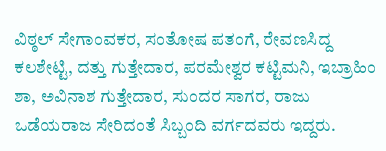ವಿಠ್ಠಲ್ ಸೇಗಾಂವಕರ, ಸಂತೋಷ ಪತಂಗೆ, ರೇವಣಸಿದ್ದ ಕಲಶೇಟ್ಟಿ, ದತ್ತು ಗುತ್ತೇದಾರ, ಪರಮೇಶ್ವರ ಕಟ್ಟಿಮನಿ, ಇಬ್ರಾಹಿಂ ಶಾ, ಅವಿನಾಶ ಗುತ್ತೇದಾರ, ಸುಂದರ ಸಾಗರ, ರಾಜು ಒಡೆಯರಾಜ ಸೇರಿದಂತೆ ಸಿಬ್ಬಂದಿ ವರ್ಗದವರು ಇದ್ದರು.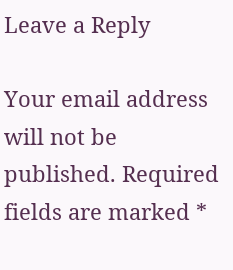Leave a Reply

Your email address will not be published. Required fields are marked *